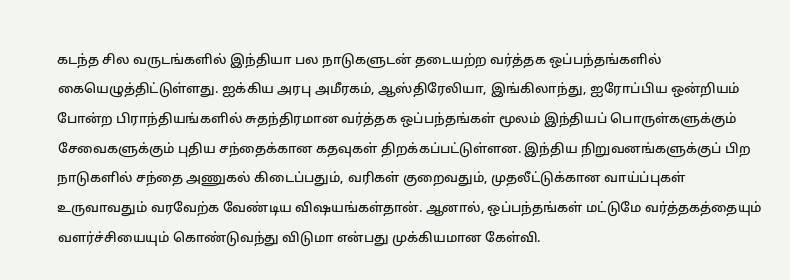கடந்த சில வருடங்களில் இந்தியா பல நாடுகளுடன் தடையற்ற வர்த்தக ஒப்பந்தங்களில் கையெழுத்திட்டுள்ளது. ஐக்கிய அரபு அமீரகம், ஆஸ்திரேலியா, இங்கிலாந்து, ஐரோப்பிய ஒன்றியம் போன்ற பிராந்தியங்களில் சுதந்திரமான வர்த்தக ஒப்பந்தங்கள் மூலம் இந்தியப் பொருள்களுக்கும் சேவைகளுக்கும் புதிய சந்தைக்கான கதவுகள் திறக்கப்பட்டுள்ளன. இந்திய நிறுவனங்களுக்குப் பிற நாடுகளில் சந்தை அணுகல் கிடைப்பதும், வரிகள் குறைவதும், முதலீட்டுக்கான வாய்ப்புகள் உருவாவதும் வரவேற்க வேண்டிய விஷயங்கள்தான். ஆனால், ஒப்பந்தங்கள் மட்டுமே வர்த்தகத்தையும் வளர்ச்சியையும் கொண்டுவந்து விடுமா என்பது முக்கியமான கேள்வி.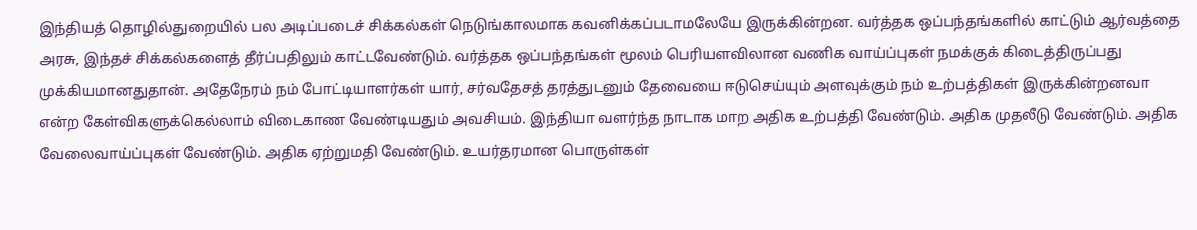இந்தியத் தொழில்துறையில் பல அடிப்படைச் சிக்கல்கள் நெடுங்காலமாக கவனிக்கப்படாமலேயே இருக்கின்றன. வர்த்தக ஒப்பந்தங்களில் காட்டும் ஆர்வத்தை அரசு, இந்தச் சிக்கல்களைத் தீர்ப்பதிலும் காட்டவேண்டும். வர்த்தக ஒப்பந்தங்கள் மூலம் பெரியளவிலான வணிக வாய்ப்புகள் நமக்குக் கிடைத்திருப்பது முக்கியமானதுதான். அதேநேரம் நம் போட்டியாளர்கள் யார், சர்வதேசத் தரத்துடனும் தேவையை ஈடுசெய்யும் அளவுக்கும் நம் உற்பத்திகள் இருக்கின்றனவா என்ற கேள்விகளுக்கெல்லாம் விடைகாண வேண்டியதும் அவசியம். இந்தியா வளர்ந்த நாடாக மாற அதிக உற்பத்தி வேண்டும். அதிக முதலீடு வேண்டும். அதிக வேலைவாய்ப்புகள் வேண்டும். அதிக ஏற்றுமதி வேண்டும். உயர்தரமான பொருள்கள்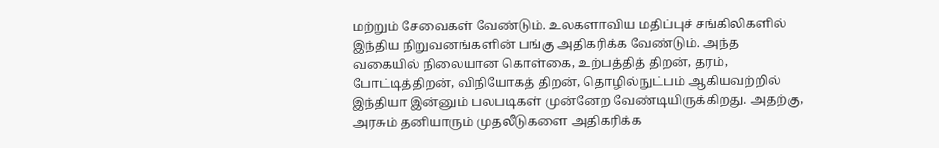மற்றும் சேவைகள் வேண்டும். உலகளாவிய மதிப்புச் சங்கிலிகளில் இந்திய நிறுவனங்களின் பங்கு அதிகரிக்க வேண்டும். அந்த வகையில் நிலையான கொள்கை, உற்பத்தித் திறன், தரம், போட்டித்திறன், விநியோகத் திறன், தொழில்நுட்பம் ஆகியவற்றில் இந்தியா இன்னும் பலபடிகள் முன்னேற வேண்டியிருக்கிறது. அதற்கு, அரசும் தனியாரும் முதலீடுகளை அதிகரிக்க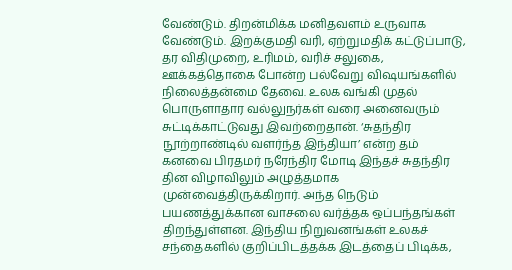வேண்டும். திறன்மிக்க மனிதவளம் உருவாக வேண்டும். இறக்குமதி வரி, ஏற்றுமதிக் கட்டுப்பாடு, தர விதிமுறை, உரிமம், வரிச் சலுகை, ஊக்கத்தொகை போன்ற பல்வேறு விஷயங்களில் நிலைத்தன்மை தேவை. உலக வங்கி முதல் பொருளாதார வல்லுநர்கள் வரை அனைவரும் சுட்டிக்காட்டுவது இவற்றைதான். ‘சுதந்திர நூற்றாண்டில் வளர்ந்த இந்தியா’ என்ற தம் கனவை பிரதமர் நரேந்திர மோடி இந்தச் சுதந்திர தின விழாவிலும் அழுத்தமாக முன்வைத்திருக்கிறார். அந்த நெடும் பயணத்துக்கான வாசலை வர்த்தக ஒப்பந்தங்கள் திறந்துள்ளன. இந்திய நிறுவனங்கள் உலகச் சந்தைகளில் குறிப்பிடத்தக்க இடத்தைப் பிடிக்க,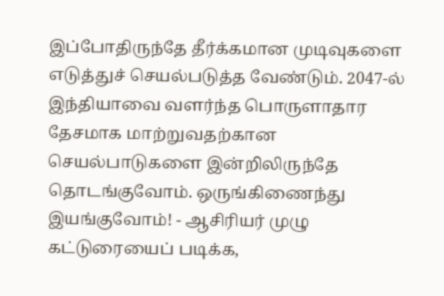இப்போதிருந்தே தீர்க்கமான முடிவுகளை எடுத்துச் செயல்படுத்த வேண்டும். 2047-ல் இந்தியாவை வளர்ந்த பொருளாதார தேசமாக மாற்றுவதற்கான செயல்பாடுகளை இன்றிலிருந்தே தொடங்குவோம். ஒருங்கிணைந்து இயங்குவோம்! - ஆசிரியர் முழு கட்டுரையைப் படிக்க,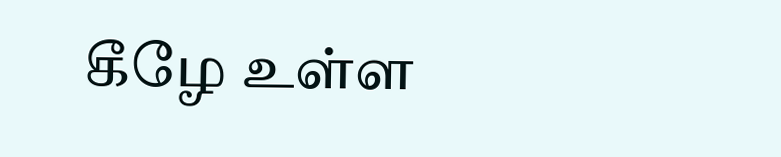கீழே உள்ள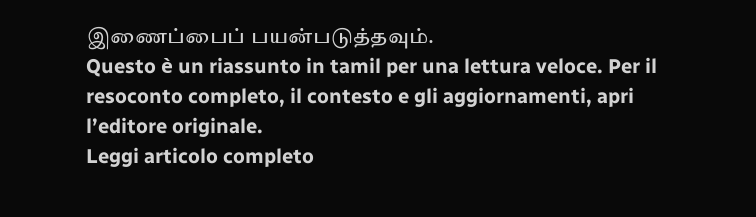இணைப்பைப் பயன்படுத்தவும்.
Questo è un riassunto in tamil per una lettura veloce. Per il resoconto completo, il contesto e gli aggiornamenti, apri l’editore originale.
Leggi articolo completo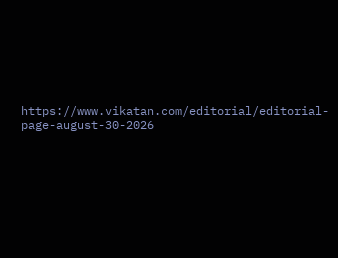https://www.vikatan.com/editorial/editorial-page-august-30-2026